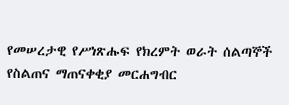የመሠረታዊ የሥነጽሑፍ የክረምት ወራት ሰልጣኞች የስልጠና ማጠናቀቂያ መርሐግብር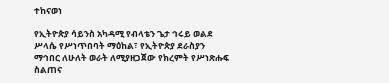ተከናወነ

የኢትዮጵያ ሳይንስ አካዳሚ የብላቴን ጌታ ኅሩይ ወልደ ሥላሴ የሥነጥበባት ማዕከል፣ የኢትዮጵያ ደራስያን ማኅበር ለሁለት ወራት ለሚያዘጋጀው የክረምት የሥነጽሑፍ ስልጠና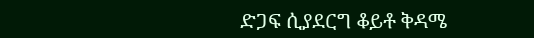ድጋፍ ሲያደርግ ቆይቶ ቅዳሜ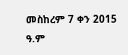መስከረም 7 ቀን 2015 ዓ.ም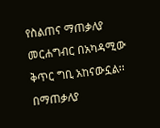የስልጠና ማጠቃለያ መርሐግብር በአካዳሚው ቅጥር ግቢ አከናውኗል፡፡ በማጠቃለያ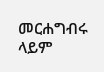መርሐግብሩ ላይም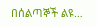በሰልጣኞች ልዩ…